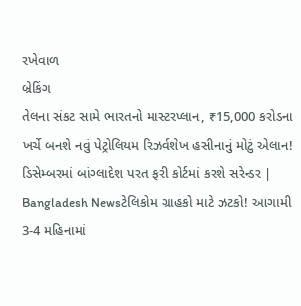રખેવાળ
બ્રેકિંગ
તેલના સંકટ સામે ભારતનો માસ્ટરપ્લાન, ₹15,000 કરોડના ખર્ચે બનશે નવું પેટ્રોલિયમ રિઝર્વશેખ હસીનાનું મોટું એલાન! ડિસેમ્બરમાં બાંગ્લાદેશ પરત ફરી કોર્ટમાં કરશે સરેન્ડર | Bangladesh Newsટેલિકોમ ગ્રાહકો માટે ઝટકો! આગામી 3-4 મહિનામાં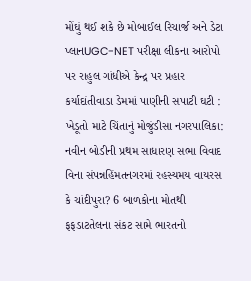મોંઘું થઈ શકે છે મોબાઈલ રિચાર્જ અને ડેટા પ્લાનUGC-NET પરીક્ષા લીકના આરોપો પર રાહુલ ગાંધીએ કેન્દ્ર પર પ્રહાર કર્યાદાંતીવાડા ડેમમાં પાણીની સપાટી ઘટી : ખેડૂતો માટે ચિંતાનું મોજુંડીસા નગરપાલિકા: નવીન બોડીની પ્રથમ સાધારણ સભા વિવાદ વિના સંપન્નહિંમતનગરમાં રહસ્યમય વાયરસ કે ચાંદીપુરા? 6 બાળકોના મોતથી ફફડાટતેલના સંકટ સામે ભારતનો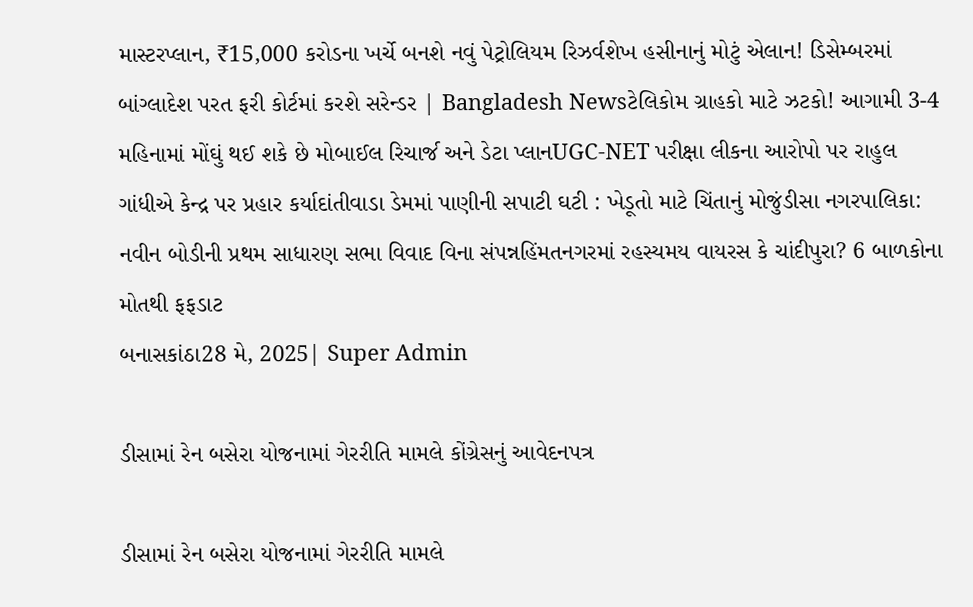માસ્ટરપ્લાન, ₹15,000 કરોડના ખર્ચે બનશે નવું પેટ્રોલિયમ રિઝર્વશેખ હસીનાનું મોટું એલાન! ડિસેમ્બરમાં બાંગ્લાદેશ પરત ફરી કોર્ટમાં કરશે સરેન્ડર | Bangladesh Newsટેલિકોમ ગ્રાહકો માટે ઝટકો! આગામી 3-4 મહિનામાં મોંઘું થઈ શકે છે મોબાઈલ રિચાર્જ અને ડેટા પ્લાનUGC-NET પરીક્ષા લીકના આરોપો પર રાહુલ ગાંધીએ કેન્દ્ર પર પ્રહાર કર્યાદાંતીવાડા ડેમમાં પાણીની સપાટી ઘટી : ખેડૂતો માટે ચિંતાનું મોજુંડીસા નગરપાલિકા: નવીન બોડીની પ્રથમ સાધારણ સભા વિવાદ વિના સંપન્નહિંમતનગરમાં રહસ્યમય વાયરસ કે ચાંદીપુરા? 6 બાળકોના મોતથી ફફડાટ
બનાસકાંઠા28 મે, 2025| Super Admin

ડીસામાં રેન બસેરા યોજનામાં ગેરરીતિ મામલે કોંગ્રેસનું આવેદનપત્ર

ડીસામાં રેન બસેરા યોજનામાં ગેરરીતિ મામલે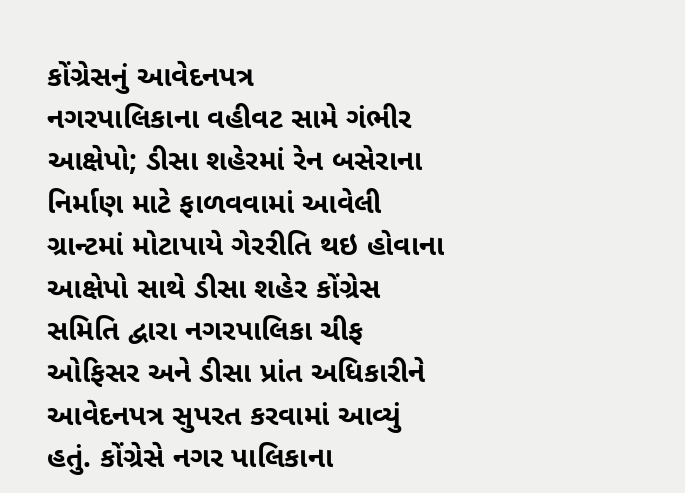કોંગ્રેસનું આવેદનપત્ર
નગરપાલિકાના વહીવટ સામે ગંભીર આક્ષેપો; ડીસા શહેરમાં રેન બસેરાના નિર્માણ માટે ફાળવવામાં આવેલી ગ્રાન્ટમાં મોટાપાયે ગેરરીતિ થઇ હોવાના આક્ષેપો સાથે ડીસા શહેર કોંગ્રેસ સમિતિ દ્વારા નગરપાલિકા ચીફ ઓફિસર અને ડીસા પ્રાંત અધિકારીને આવેદનપત્ર સુપરત કરવામાં આવ્યું હતું. કોંગ્રેસે નગર પાલિકાના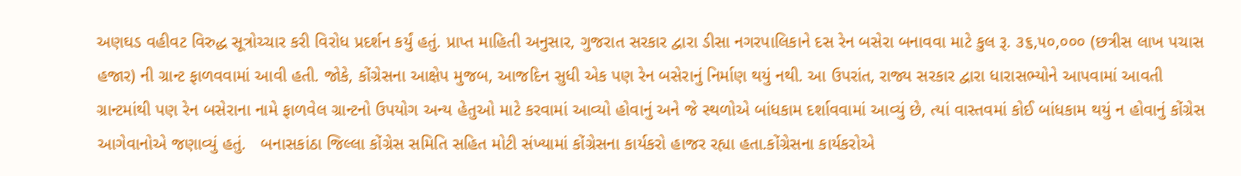અણઘડ વહીવટ વિરુદ્ધ સૂત્રોચ્ચાર કરી વિરોધ પ્રદર્શન કર્યું હતું. પ્રાપ્ત માહિતી અનુસાર, ગુજરાત સરકાર દ્વારા ડીસા નગરપાલિકાને દસ રેન બસેરા બનાવવા માટે કુલ રૂ. ૩૬,૫૦,૦૦૦ (છત્રીસ લાખ પચાસ હજાર) ની ગ્રાન્ટ ફાળવવામાં આવી હતી. જોકે, કોંગ્રેસના આક્ષેપ મુજબ, આજદિન સુધી એક પણ રેન બસેરાનું નિર્માણ થયું નથી. આ ઉપરાંત, રાજ્ય સરકાર દ્વારા ધારાસભ્યોને આપવામાં આવતી ગ્રાન્ટમાંથી પણ રેન બસેરાના નામે ફાળવેલ ગ્રાન્ટનો ઉપયોગ અન્ય હેતુઓ માટે કરવામાં આવ્યો હોવાનું અને જે સ્થળોએ બાંધકામ દર્શાવવામાં આવ્યું છે, ત્યાં વાસ્તવમાં કોઈ બાંધકામ થયું ન હોવાનું કોંગ્રેસ આગેવાનોએ જણાવ્યું હતું.   બનાસકાંઠા જિલ્લા કોંગ્રેસ સમિતિ સહિત મોટી સંખ્યામાં કોંગ્રેસના કાર્યકરો હાજર રહ્યા હતા.કોંગ્રેસના કાર્યકરોએ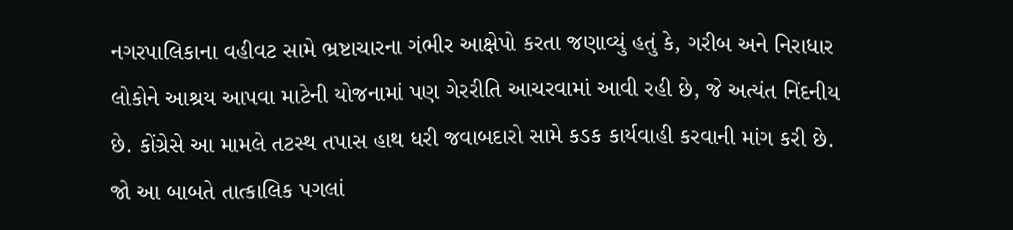નગરપાલિકાના વહીવટ સામે ભ્રષ્ટાચારના ગંભીર આક્ષેપો કરતા જણાવ્યું હતું કે, ગરીબ અને નિરાધાર લોકોને આશ્રય આપવા માટેની યોજનામાં પણ ગેરરીતિ આચરવામાં આવી રહી છે, જે અત્યંત નિંદનીય છે. કોંગ્રેસે આ મામલે તટસ્થ તપાસ હાથ ધરી જવાબદારો સામે કડક કાર્યવાહી કરવાની માંગ કરી છે. જો આ બાબતે તાત્કાલિક પગલાં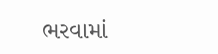ભરવામાં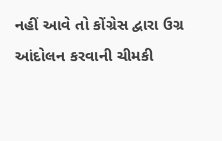નહીં આવે તો કોંગ્રેસ દ્વારા ઉગ્ર આંદોલન કરવાની ચીમકી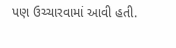પણ ઉચ્ચારવામાં આવી હતી.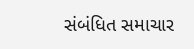સંબંધિત સમાચાર